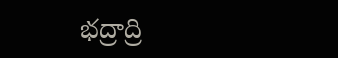భద్రాద్రి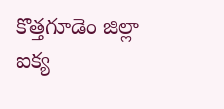కొత్తగూడెం జిల్లా ఐక్య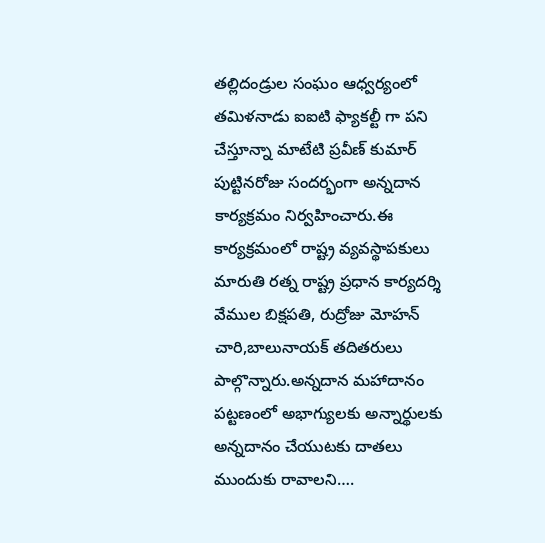తల్లిదండ్రుల సంఘం ఆధ్వర్యంలో తమిళనాడు ఐఐటి ఫ్యాకల్టీ గా పని చేస్తూన్నా మాటేటి ప్రవీణ్ కుమార్ పుట్టినరోజు సందర్భంగా అన్నదాన కార్యక్రమం నిర్వహించారు.ఈ కార్యక్రమంలో రాష్ట్ర వ్యవస్థాపకులు మారుతి రత్న రాష్ట్ర ప్రధాన కార్యదర్శి వేముల బిక్షపతి, రుద్రోజు మోహన్ చారి,బాలునాయక్ తదితరులు పాల్గొన్నారు.అన్నదాన మహాదానం పట్టణంలో అభాగ్యులకు అన్నార్థులకు అన్నదానం చేయుటకు దాతలు ముందుకు రావాలని….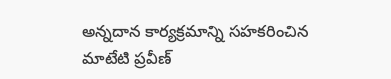అన్నదాన కార్యక్రమాన్ని సహకరించిన మాటేటి ప్రవీణ్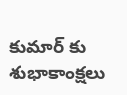కుమార్ కు శుభాకాంక్షలు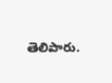తెలిపారు.